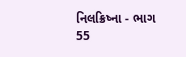નિલક્રિષ્ના - ભાગ 55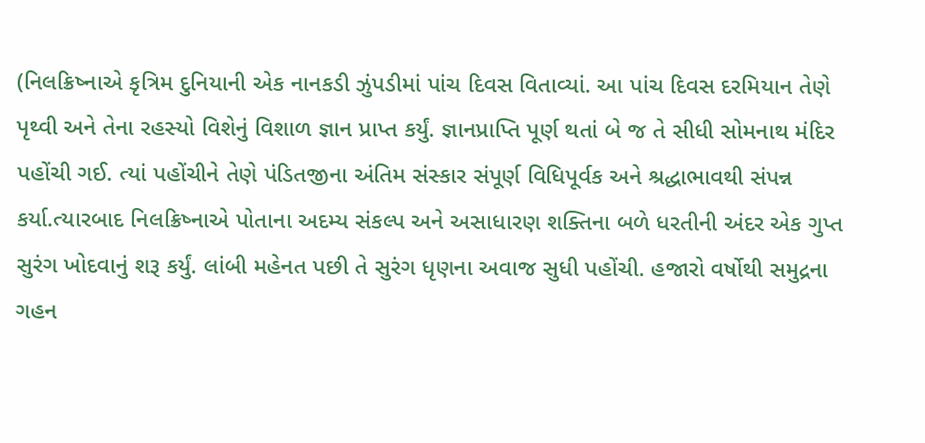(નિલક્રિષ્નાએ કૃત્રિમ દુનિયાની એક નાનકડી ઝુંપડીમાં પાંચ દિવસ વિતાવ્યાં. આ પાંચ દિવસ દરમિયાન તેણે પૃથ્વી અને તેના રહસ્યો વિશેનું વિશાળ જ્ઞાન પ્રાપ્ત કર્યું. જ્ઞાનપ્રાપ્તિ પૂર્ણ થતાં બે જ તે સીધી સોમનાથ મંદિર પહોંચી ગઈ. ત્યાં પહોંચીને તેણે પંડિતજીના અંતિમ સંસ્કાર સંપૂર્ણ વિધિપૂર્વક અને શ્રદ્ધાભાવથી સંપન્ન કર્યા.ત્યારબાદ નિલક્રિષ્નાએ પોતાના અદમ્ય સંકલ્પ અને અસાધારણ શક્તિના બળે ધરતીની અંદર એક ગુપ્ત સુરંગ ખોદવાનું શરૂ કર્યું. લાંબી મહેનત પછી તે સુરંગ ધૃણના અવાજ સુધી પહોંચી. હજારો વર્ષોથી સમુદ્રના ગહન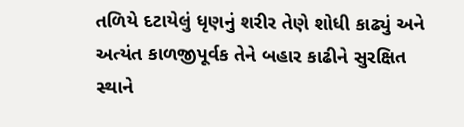તળિયે દટાયેલું ધૃણનું શરીર તેણે શોધી કાઢ્યું અને અત્યંત કાળજીપૂર્વક તેને બહાર કાઢીને સુરક્ષિત સ્થાને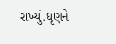રાખ્યું.ધૃણને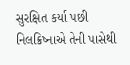સુરક્ષિત કર્યા પછી નિલક્રિષ્નાએ તેની પાસેથી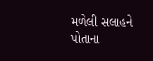મળેલી સલાહને પોતાના